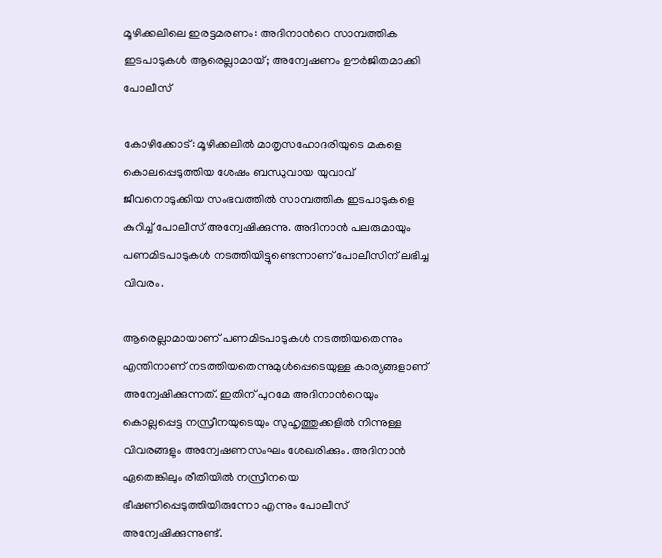മൂഴിക്കലിലെ ഇരട്ടമരണം: അദിനാന്‍റെ സാമ്പത്തിക ഇടപാടുകൾ ആരെല്ലാമായ്; അന്വേഷണം ഊർജിതമാക്കി പോലീസ്

കോഴിക്കോട്: മൂഴിക്കലിൽ മാതൃസഹോദരിയുടെ മകളെ കൊലപ്പെടുത്തിയ ശേഷം ബന്ധുവായ യുവാവ് ജീവനൊടുക്കിയ സംഭവത്തിൽ സാമ്പത്തിക ഇടപാടുകളെ കുറിച്ച് പോലീസ് അന്വേഷിക്കുന്നു. അദിനാൻ പലരുമായും പണമിടപാടുകൾ നടത്തിയിട്ടുണ്ടെന്നാണ് പോലീസിന് ലഭിച്ച വിവരം.

ആരെല്ലാമായാണ് പണമിടപാടുകൾ നടത്തിയതെന്നും എന്തിനാണ് നടത്തിയതെന്നുമുൾപ്പെടെയുള്ള കാര്യങ്ങളാണ് അന്വേഷിക്കുന്നത്. ഇതിന് പുറമേ അദിനാന്‍റെയും കൊല്ലപ്പെട്ട നസ്രീനയുടെയും സുഹൃത്തുക്കളിൽ നിന്നുള്ള വിവരങ്ങളും അന്വേഷണസംഘം ശേഖരിക്കും. അദിനാൻ ഏതെങ്കിലും രീതിയിൽ നസ്രീനയെ ഭീഷണിപ്പെടുത്തിയിരുന്നോ എന്നും പോലീസ് അന്വേഷിക്കുന്നുണ്ട്.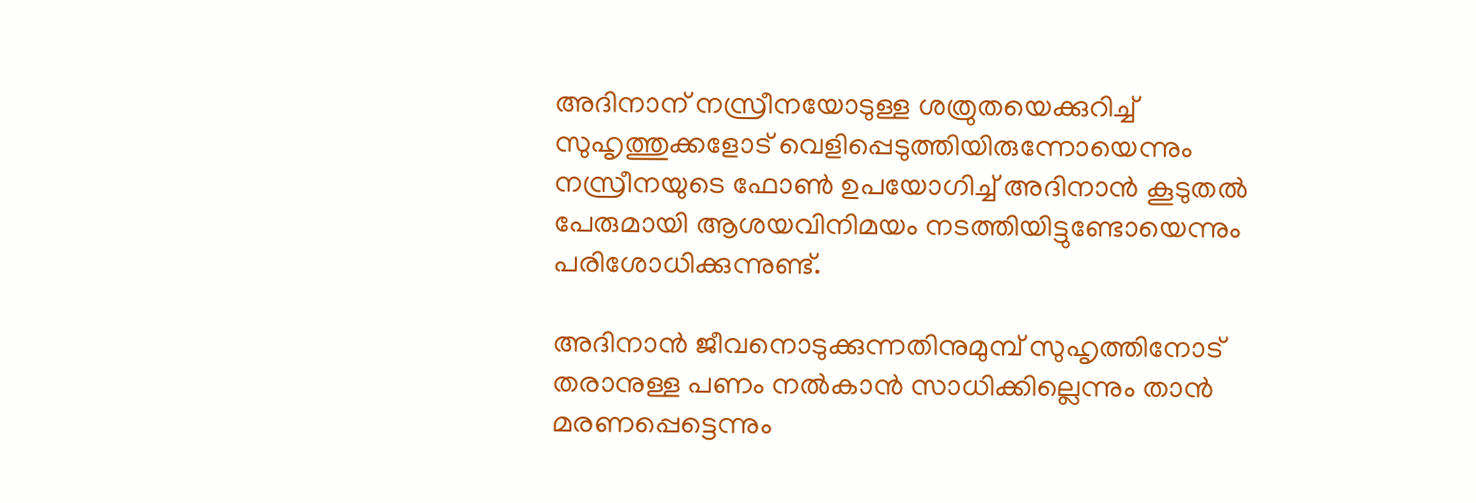അദിനാന് നസ്രീനയോടുള്ള ശത്രുതയെക്കുറിച്ച് സുഹൃത്തുക്കളോട് വെളിപ്പെടുത്തിയിരുന്നോയെന്നും നസ്രീനയുടെ ഫോൺ ഉപയോഗിച്ച് അദിനാൻ കൂടുതൽ പേരുമായി ആശയവിനിമയം നടത്തിയിട്ടുണ്ടോയെന്നും പരിശോധിക്കുന്നുണ്ട്.

അദിനാൻ ജീവനൊടുക്കുന്നതിനുമുമ്പ് സുഹൃത്തിനോട് തരാനുള്ള പണം നൽകാൻ സാധിക്കില്ലെന്നും താൻ മരണപ്പെട്ടെന്നും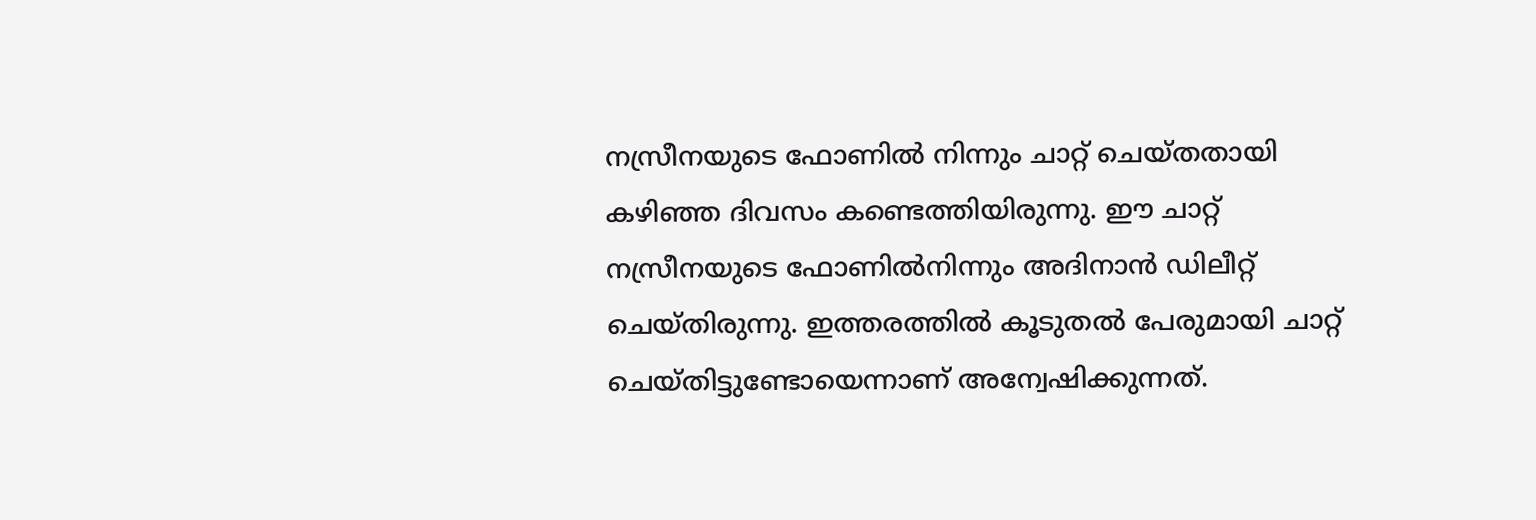നസ്രീനയുടെ ഫോണിൽ നിന്നും ചാറ്റ് ചെയ്തതായി കഴിഞ്ഞ ദിവസം കണ്ടെത്തിയിരുന്നു. ഈ ചാറ്റ് നസ്രീനയുടെ ഫോണിൽനിന്നും അദിനാൻ ഡിലീറ്റ് ചെയ്തിരുന്നു. ഇത്തരത്തിൽ കൂടുതൽ പേരുമായി ചാറ്റ് ചെയ്തിട്ടുണ്ടോയെന്നാണ് അന്വേഷിക്കുന്നത്.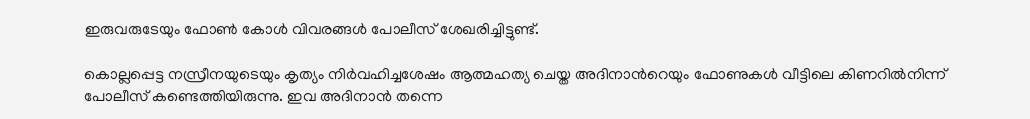ഇരുവരുടേയും ഫോൺ കോൾ വിവരങ്ങൾ പോലീസ് ശേഖരിച്ചിട്ടുണ്ട്.

കൊല്ലപ്പെട്ട നസ്രീനയുടെയും കൃത്യം നിർവഹിച്ചശേഷം ആത്മഹത്യ ചെയ്ത അദിനാന്‍റെയും ഫോണുകൾ വീട്ടിലെ കിണറിൽനിന്ന് പോലീസ് കണ്ടെത്തിയിരുന്നു. ഇവ അദിനാൻ തന്നെ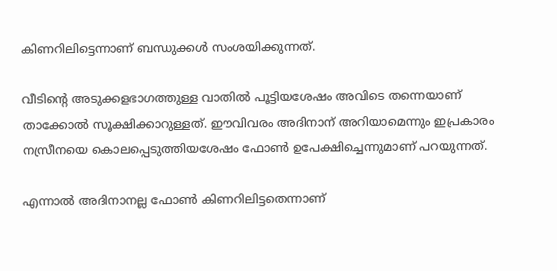കിണറിലിട്ടെന്നാണ് ബന്ധുക്കൾ സംശയിക്കുന്നത്.

വീടിന്‍റെ അടുക്കളഭാഗത്തുള്ള വാതിൽ പൂട്ടിയശേഷം അവിടെ തന്നെയാണ് താക്കോൽ സൂക്ഷിക്കാറുള്ളത്. ഈവിവരം അദിനാന് അറിയാമെന്നും ഇപ്രകാരം നസ്രീനയെ കൊലപ്പെടുത്തിയശേഷം ഫോൺ ഉപേക്ഷിച്ചെന്നുമാണ് പറയുന്നത്.

എന്നാൽ അദിനാനല്ല ഫോൺ കിണറിലിട്ടതെന്നാണ്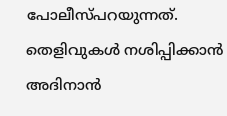പോലീസ്പറയുന്നത്. തെളിവുകൾ നശിപ്പിക്കാൻ അദിനാൻ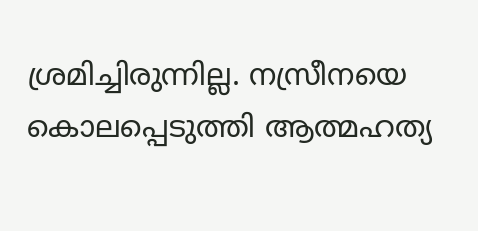ശ്രമിച്ചിരുന്നില്ല. നസ്രീനയെ കൊലപ്പെടുത്തി ആത്മഹത്യ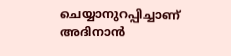ചെയ്യാനുറപ്പിച്ചാണ് അദിനാൻ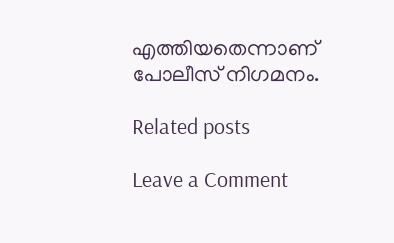എത്തിയതെന്നാണ് പോലീസ് നിഗമനം.

Related posts

Leave a Comment